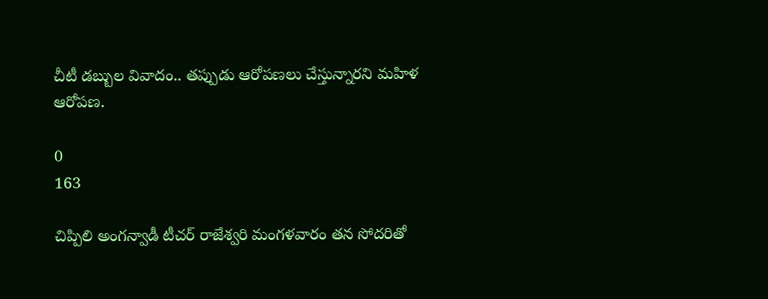చీటీ డబ్బుల వివాదం.. తప్పుడు ఆరోపణలు చేస్తున్నారని మహిళ ఆరోపణ.

0
163

చిప్పిలి అంగన్వాడీ టీచర్ రాజేశ్వరి మంగళవారం తన సోదరితో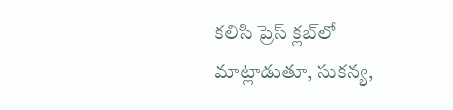కలిసి ప్రెస్ క్లబ్‌లో మాట్లాడుతూ, సుకన్య,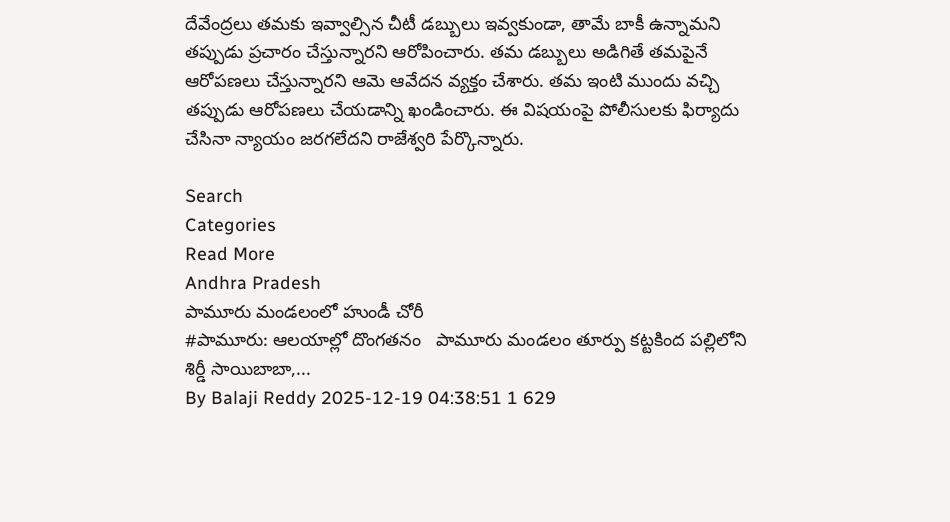దేవేంద్రలు తమకు ఇవ్వాల్సిన చీటీ డబ్బులు ఇవ్వకుండా, తామే బాకీ ఉన్నామని తప్పుడు ప్రచారం చేస్తున్నారని ఆరోపించారు. తమ డబ్బులు అడిగితే తమపైనే ఆరోపణలు చేస్తున్నారని ఆమె ఆవేదన వ్యక్తం చేశారు. తమ ఇంటి ముందు వచ్చి తప్పుడు ఆరోపణలు చేయడాన్ని ఖండించారు. ఈ విషయంపై పోలీసులకు ఫిర్యాదు చేసినా న్యాయం జరగలేదని రాజేశ్వరి పేర్కొన్నారు.

Search
Categories
Read More
Andhra Pradesh
పామూరు మండలంలో హుండీ చోరీ
#పామూరు: ఆలయాల్లో దొంగతనం   పామూరు మండలం తూర్పు కట్టకింద పల్లిలోని శిర్డీ సాయిబాబా,...
By Balaji Reddy 2025-12-19 04:38:51 1 629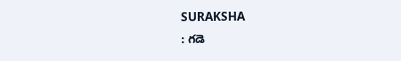SURAKSHA
: గడె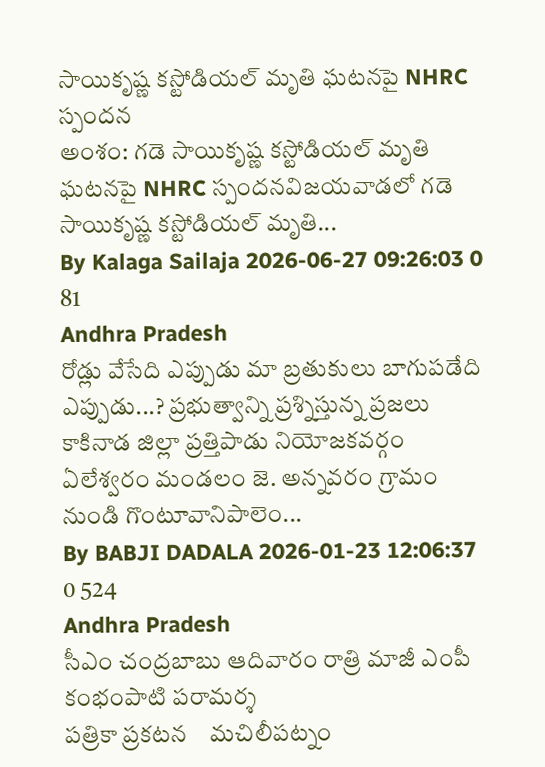సాయికృష్ణ కస్టోడియల్ మృతి ఘటనపై NHRC స్పందన
అంశం: గడె సాయికృష్ణ కస్టోడియల్ మృతి ఘటనపై NHRC స్పందనవిజయవాడలో గడె సాయికృష్ణ కస్టోడియల్ మృతి...
By Kalaga Sailaja 2026-06-27 09:26:03 0 81
Andhra Pradesh
రోడ్లు వేసేది ఎప్పుడు మా బ్రతుకులు బాగుపడేది ఎప్పుడు...? ప్రభుత్వాన్ని ప్రశ్నిస్తున్న ప్రజలు
కాకినాడ జిల్లా ప్రత్తిపాడు నియోజకవర్గం ఏలేశ్వరం మండలం జె. అన్నవరం గ్రామం నుండి గొంటూవానిపాలెం...
By BABJI DADALA 2026-01-23 12:06:37 0 524
Andhra Pradesh
సీఎం చంద్రబాబు ఆదివారం రాత్రి మాజీ ఎంపీ కంభంపాటి పరామర్శ
పత్రికా ప్రకటన    మచిలీపట్నం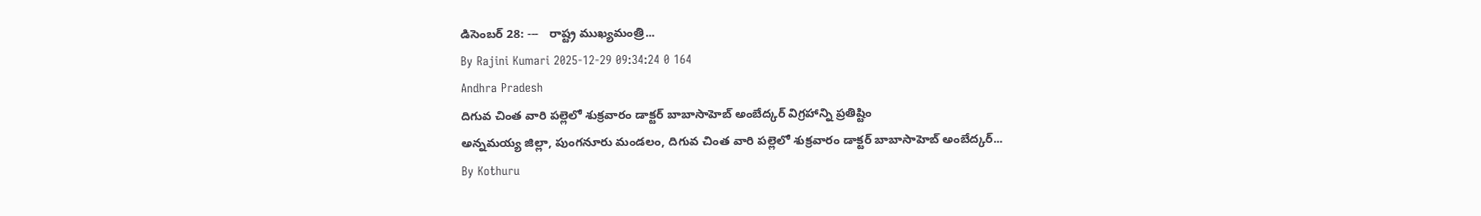డిసెంబర్ 28: ---   రాష్ట్ర ముఖ్యమంత్రి...
By Rajini Kumari 2025-12-29 09:34:24 0 164
Andhra Pradesh
దిగువ చింత వారి పల్లెలో శుక్రవారం డాక్టర్ బాబాసాహెబ్ అంబేద్కర్ విగ్రహాన్ని ప్రతిష్టిం
అన్నమయ్య జిల్లా, పుంగనూరు మండలం, దిగువ చింత వారి పల్లెలో శుక్రవారం డాక్టర్ బాబాసాహెబ్ అంబేద్కర్...
By Kothuru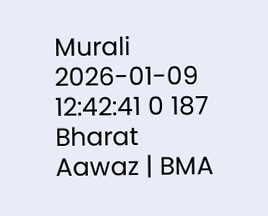Murali 2026-01-09 12:42:41 0 187
Bharat Aawaz | BMA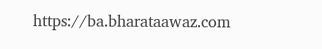https://ba.bharataawaz.com